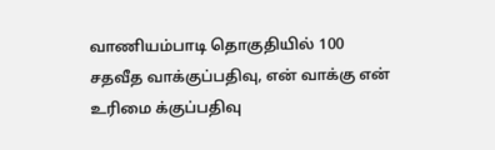வாணியம்பாடி தொகுதியில் 100 சதவீத வாக்குப்பதிவு, என் வாக்கு என் உரிமை க்குப்பதிவு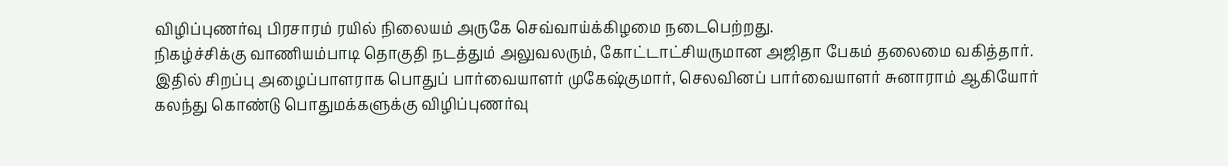விழிப்புணர்வு பிரசாரம் ரயில் நிலையம் அருகே செவ்வாய்க்கிழமை நடைபெற்றது.
நிகழ்ச்சிக்கு வாணியம்பாடி தொகுதி நடத்தும் அலுவலரும், கோட்டாட்சியருமான அஜிதா பேகம் தலைமை வகித்தார். இதில் சிறப்பு அழைப்பாளராக பொதுப் பார்வையாளர் முகேஷ்குமார், செலவினப் பார்வையாளர் சுனாராம் ஆகியோர் கலந்து கொண்டு பொதுமக்களுக்கு விழிப்புணர்வு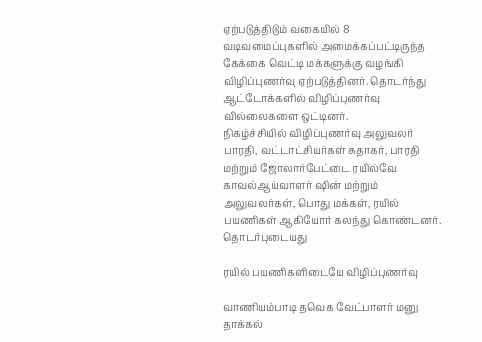ஏற்படுத்திடும் வகையில் 8 வடிவமைப்புகளில் அமைக்கப்பட்டிருந்த கேக்கை வெட்டி மக்களுக்கு வழங்கி விழிப்புணர்வு ஏற்படுத்தினர். தொடர்ந்து ஆட்டோக்களில் விழிப்புணர்வு வில்லைகளை ஒட்டினர்.
நிகழ்ச்சியில் விழிப்புணர்வு அலுவலர் பாரதி, வட்டாட்சியர்கள் சுதாகர், பாரதி மற்றும் ஜோலார்பேட்டை ரயில்வே காவல்ஆய்வாளர் ஷின் மற்றும் அலுவலர்கள், பொது மக்கள், ரயில் பயணிகள் ஆகியோர் கலந்து கொண்டனர்.
தொடர்புடையது

ரயில் பயணிகளிடையே விழிப்புணர்வு

வாணியம்பாடி தவெக வேட்பாளர் மனு தாக்கல்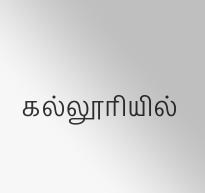கல்லூரியில்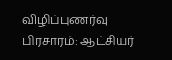விழிப்புணர்வு பிரசாரம்: ஆட்சியர்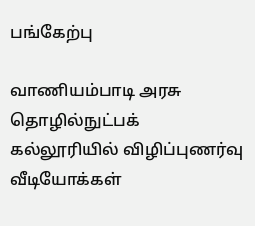பங்கேற்பு

வாணியம்பாடி அரசு தொழில்நுட்பக் கல்லூரியில் விழிப்புணர்வு
வீடியோக்கள்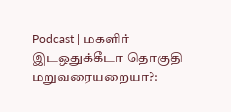Podcast | மகளிர் இடஒதுக்கீடா தொகுதி மறுவரையறையா?: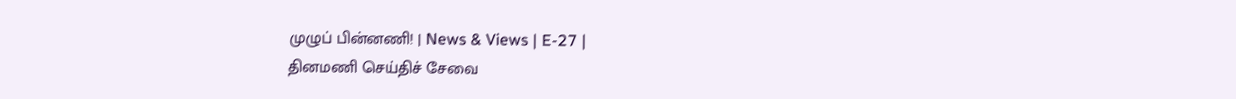முழுப் பின்னணி! | News & Views | E-27 |
தினமணி செய்திச் சேவை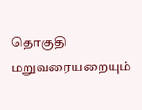தொகுதி மறுவரையறையும்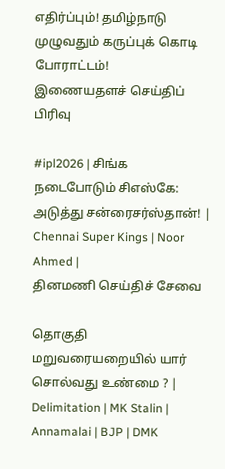எதிர்ப்பும்! தமிழ்நாடு முழுவதும் கருப்புக் கொடி போராட்டம்!
இணையதளச் செய்திப் பிரிவு

#ipl2026 | சிங்க நடைபோடும் சிஎஸ்கே: அடுத்து சன்ரைசர்ஸ்தான்! | Chennai Super Kings | Noor Ahmed |
தினமணி செய்திச் சேவை

தொகுதி மறுவரையறையில் யார் சொல்வது உண்மை ? | Delimitation | MK Stalin | Annamalai | BJP | DMK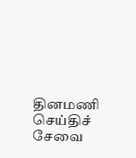தினமணி செய்திச் சேவை